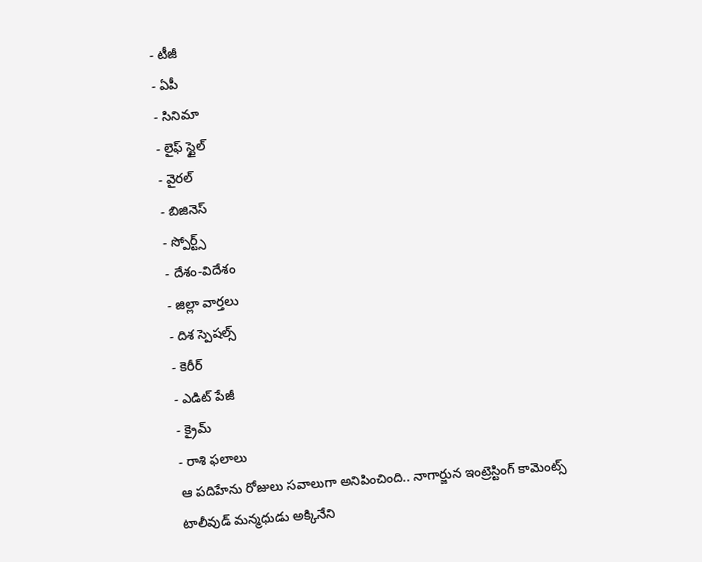- టీజీ
- ఏపీ
- సినిమా
- లైఫ్ స్టైల్
- వైరల్
- బిజినెస్
- స్పోర్ట్స్
- దేశం-విదేశం
- జిల్లా వార్తలు
- దిశ స్పెషల్స్
- కెరీర్
- ఎడిట్ పేజీ
- క్రైమ్
- రాశి ఫలాలు
ఆ పదిహేను రోజులు సవాలుగా అనిపించింది.. నాగార్జున ఇంట్రెస్టింగ్ కామెంట్స్
టాలీవుడ్ మన్మధుడు అక్కినేని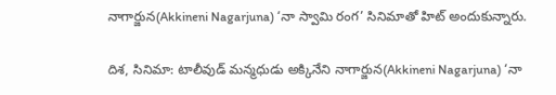నాగార్జున(Akkineni Nagarjuna) ‘నా స్వామి రంగ’ సినిమాతో హిట్ అందుకున్నారు.

దిశ, సినిమా: టాలీవుడ్ మన్మధుడు అక్కినేని నాగార్జున(Akkineni Nagarjuna) ‘నా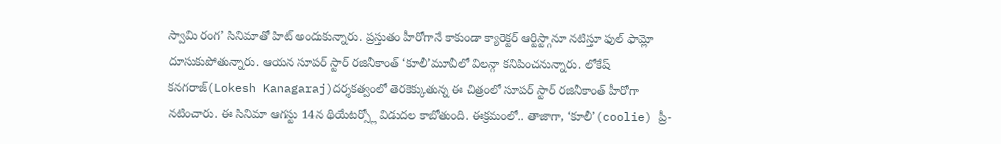స్వామి రంగ’ సినిమాతో హిట్ అందుకున్నారు. ప్రస్తుతం హీరోగానే కాకుండా క్యారెక్టర్ ఆర్టిస్ట్గానూ నటిస్తూ ఫుల్ ఫామ్లో దూసుకుపోతున్నారు. ఆయన సూపర్ స్టార్ రజినీకాంత్ ‘కూలీ’మూవీలో విలన్గా కనిపించనున్నారు. లోకేష్ కనగరాజ్(Lokesh Kanagaraj)దర్శకత్వంలో తెరకెక్కుతున్న ఈ చిత్రంలో సూపర్ స్టార్ రజినీకాంత్ హీరోగా నటించారు. ఈ సినిమా ఆగస్టు 14న థియేటర్స్లో విడుదల కాబోతుంది. ఈక్రమంలో.. తాజాగా, ‘కూలీ’(coolie) ప్రీ-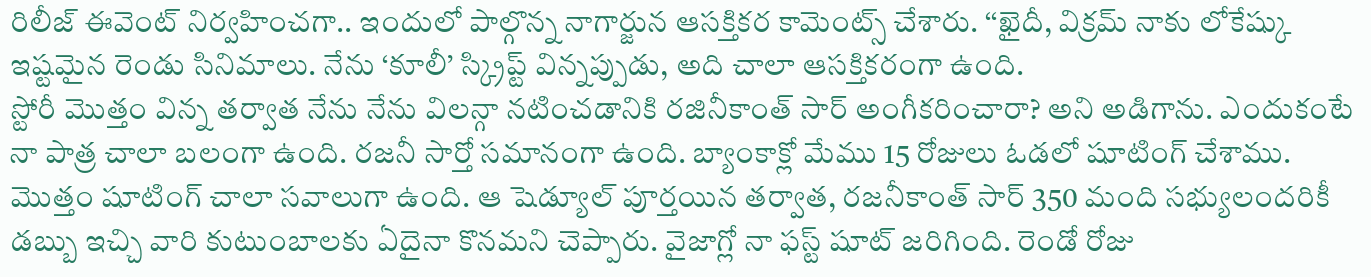రిలీజ్ ఈవెంట్ నిర్వహించగా.. ఇందులో పాల్గొన్న నాగార్జున ఆసక్తికర కామెంట్స్ చేశారు. ‘‘ఖైదీ, విక్రమ్ నాకు లోకేష్కు ఇష్టమైన రెండు సినిమాలు. నేను ‘కూలీ’ స్క్రిప్ట్ విన్నప్పుడు, అది చాలా ఆసక్తికరంగా ఉంది.
స్టోరీ మొత్తం విన్న తర్వాత నేను నేను విలన్గా నటించడానికి రజినీకాంత్ సార్ అంగీకరించారా? అని అడిగాను. ఎందుకంటే నా పాత్ర చాలా బలంగా ఉంది. రజనీ సార్తో సమానంగా ఉంది. బ్యాంకాక్లో మేము 15 రోజులు ఓడలో షూటింగ్ చేశాము. మొత్తం షూటింగ్ చాలా సవాలుగా ఉంది. ఆ షెడ్యూల్ పూర్తయిన తర్వాత, రజనీకాంత్ సార్ 350 మంది సభ్యులందరికీ డబ్బు ఇచ్చి వారి కుటుంబాలకు ఏదైనా కొనమని చెప్పారు. వైజాగ్లో నా ఫస్ట్ షూట్ జరిగింది. రెండో రోజు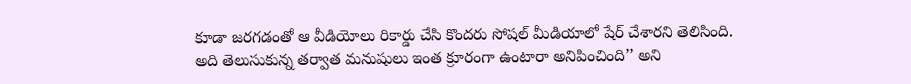కూడా జరగడంతో ఆ వీడియోలు రికార్డు చేసి కొందరు సోషల్ మీడియాలో షేర్ చేశారని తెలిసింది. అది తెలుసుకున్న తర్వాత మనుషులు ఇంత క్రూరంగా ఉంటారా అనిపించింది’’ అని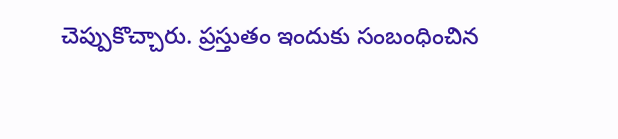చెప్పుకొచ్చారు. ప్రస్తుతం ఇందుకు సంబంధించిన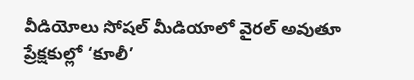వీడియోలు సోషల్ మీడియాలో వైరల్ అవుతూ ప్రేక్షకుల్లో ‘కూలీ’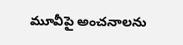మూవీపై అంచనాలను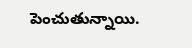పెంచుతున్నాయి.